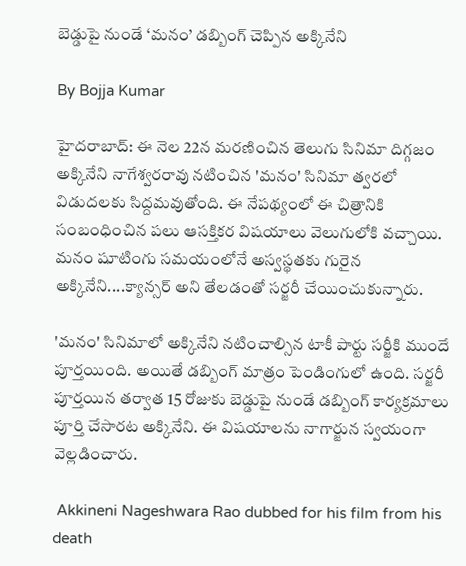బెడ్డుపై నుండే ‘మనం’ డబ్బింగ్ చెప్పిన అక్కినేని

By Bojja Kumar

హైదరాబాద్: ఈ నెల 22న మరణించిన తెలుగు సినిమా దిగ్గజం అక్కినేని నాగేశ్వరరావు నటించిన 'మనం' సినిమా త్వరలో విడుదలకు సిద్దమవుతోంది. ఈ నేపథ్యంలో ఈ చిత్రానికి సంబంధించిన పలు ఆసక్తికర విషయాలు వెలుగులోకి వచ్చాయి. మనం షూటింగు సమయంలోనే అస్వస్థతకు గురైన అక్కినేని....క్యాన్సర్ అని తేలడంతో సర్జరీ చేయించుకున్నారు.

'మనం' సినిమాలో అక్కినేని నటించాల్సిన టాకీ పార్టు సర్జీకి ముందే పూర్తయింది. అయితే డబ్బింగ్ మాత్రం పెండింగులో ఉంది. సర్జరీ పూర్తయిన తర్వాత 15 రోజుకు బెడ్డుపై నుండే డబ్బింగ్ కార్యక్రమాలు పూర్తి చేసారట అక్కినేని. ఈ విషయాలను నాగార్జున స్వయంగా వెల్లడించారు.

 Akkineni Nageshwara Rao dubbed for his film from his death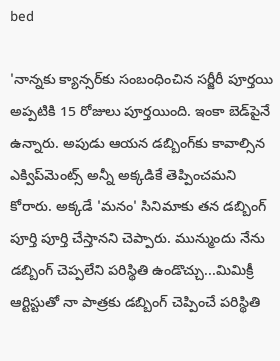bed

'నాన్నకు క్యాన్సర్‌కు సంబంధించిన సర్జీరీ పూర్తయి అప్పటికి 15 రోజులు పూర్తయింది. ఇంకా బెడ్‌పైనే ఉన్నారు. అపుడు ఆయన డబ్బింగ్‌కు కావాల్సిన ఎక్విప్‌మెంట్స్ అన్నీ అక్కడికే తెప్పించమని కోరారు. అక్కడే 'మనం' సినిమాకు తన డబ్బింగ్ పూర్తి పూర్తి చేస్తానని చెప్పారు. మున్ముందు నేను డబ్బింగ్ చెప్పలేని పరిస్థితి ఉండొచ్చు...మిమిక్రీ ఆర్టిస్టుతో నా పాత్రకు డబ్బింగ్ చెప్పించే పరిస్థితి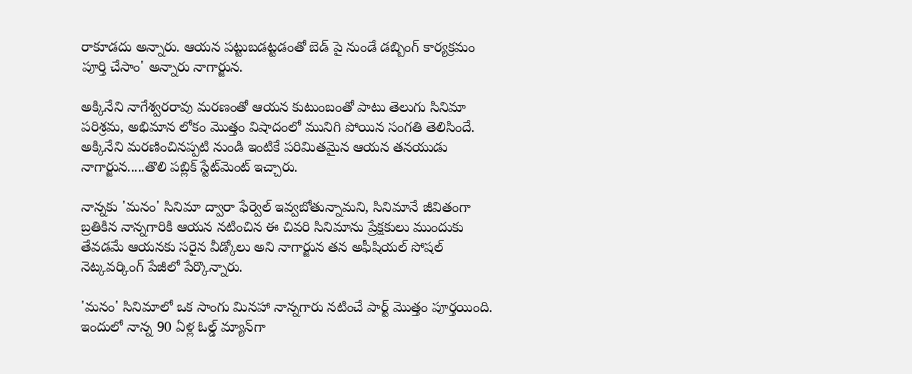రాకూడదు అన్నారు. ఆయన పట్టుబడట్టడంతో బెడ్ పై నుండే డబ్బింగ్ కార్యక్రమం పూర్తి చేసాం' అన్నారు నాగార్జున.

అక్కినేని నాగేశ్వరరావు మరణంతో ఆయన కుటుంబంతో పాటు తెలుగు సినిమా పరిశ్రమ, అభిమాన లోకం మొత్తం విషాదంలో మునిగి పోయిన సంగతి తెలిసిందే. అక్కినేని మరణించినప్పటి నుండి ఇంటికే పరిమితమైన ఆయన తనయుడు నాగార్జున.....తొలి పబ్లిక్ స్టేట్‌మెంట్ ఇచ్చారు.

నాన్నకు 'మనం' సినిమా ద్వారా ఫేర్వెల్ ఇవ్వబోతున్నామని, సినిమానే జీవితంగా బ్రతికిన నాన్నగారికి ఆయన నటించిన ఈ చివరి సినిమాను ప్రేక్షకులు ముందుకు తేవడమే ఆయనకు సరైన వీడ్కోలు అని నాగార్జున తన అఫీషియల్ సోషల్ నెట్కవర్కింగ్ పేజీలో పేర్కొన్నారు.

'మనం' సినిమాలో ఒక సాంగు మినహా నాన్నగారు నటించే పార్ట్ మొత్తం పూర్తయింది. ఇందులో నాన్న 90 ఏళ్ల ఓల్డ్ మ్యాన్‌గా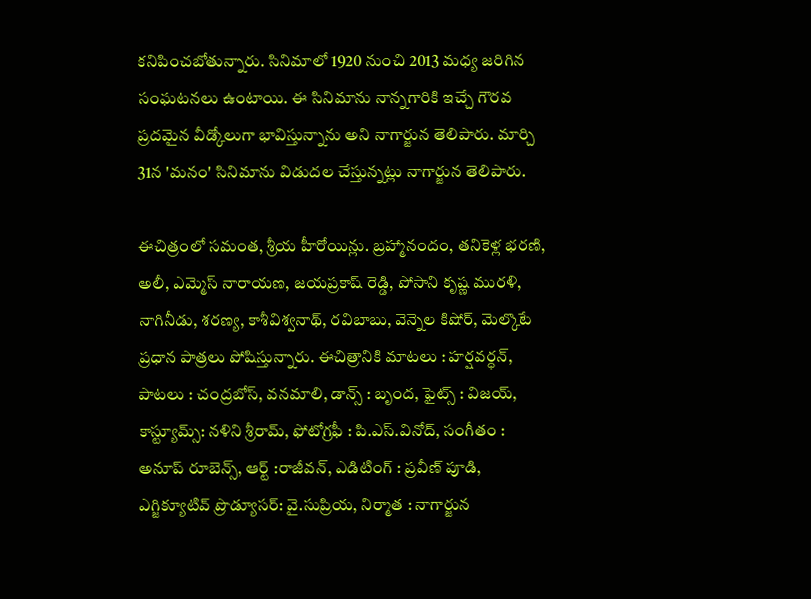కనిపించబోతున్నారు. సినిమాలో 1920 నుంచి 2013 మధ్య జరిగిన సంఘటనలు ఉంటాయి. ఈ సినిమాను నాన్నగారికి ఇచ్చే గౌరవ ప్రదమైన వీడ్కోలుగా భావిస్తున్నాను అని నాగార్జున తెలిపారు. మార్చి 31న 'మనం' సినిమాను విడుదల చేస్తున్నట్లు నాగార్జున తెలిపారు.

ఈచిత్రంలో సమంత, శ్రీయ హీరోయిన్లు. బ్రహ్మానందం, తనికెళ్ల భరణి, అలీ, ఎమ్మెస్ నారాయణ, జయప్రకాష్ రెడ్డి, పోసాని కృష్ణ మురళి, నాగినీడు, శరణ్య, కాశీవిశ్వనాథ్, రవిబాబు, వెన్నెల కిషోర్, మెల్కొటే ప్రధాన పాత్రలు పోషిస్తున్నారు. ఈచిత్రానికి మాటలు : హర్షవర్ధన్, పాటలు : చంద్రబోస్, వనమాలి, డాన్స్ : బృంద, ఫైట్స్ : విజయ్, కాస్ట్యూమ్స్: నళిని శ్రీరామ్, ఫోటోగ్రఫీ : పి.ఎస్.వినోద్, సంగీతం : అనూప్ రూబెన్స్, ఆర్ట్ :రాజీవన్, ఎడిటింగ్ : ప్రవీణ్ పూడి, ఎగ్జిక్యూటివ్ ప్రొడ్యూసర్: వై.సుప్రియ, నిర్మాత : నాగార్జున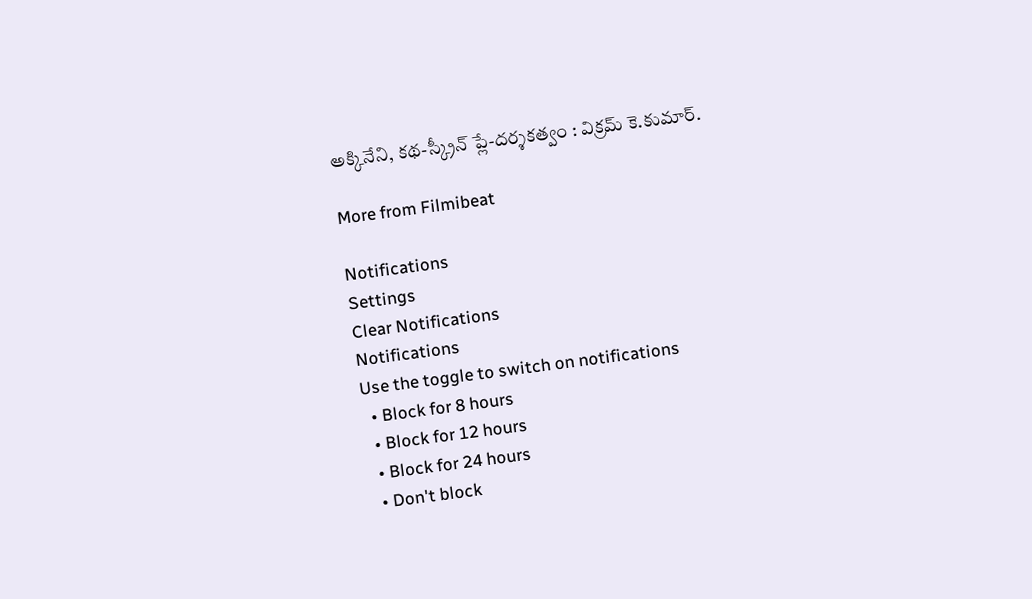అక్కినేని, కథ-స్క్రీన్ ప్లే-దర్శకత్వం : విక్రమ్ కె.కుమార్.

More from Filmibeat

Notifications
Settings
Clear Notifications
Notifications
Use the toggle to switch on notifications
  • Block for 8 hours
  • Block for 12 hours
  • Block for 24 hours
  • Don't block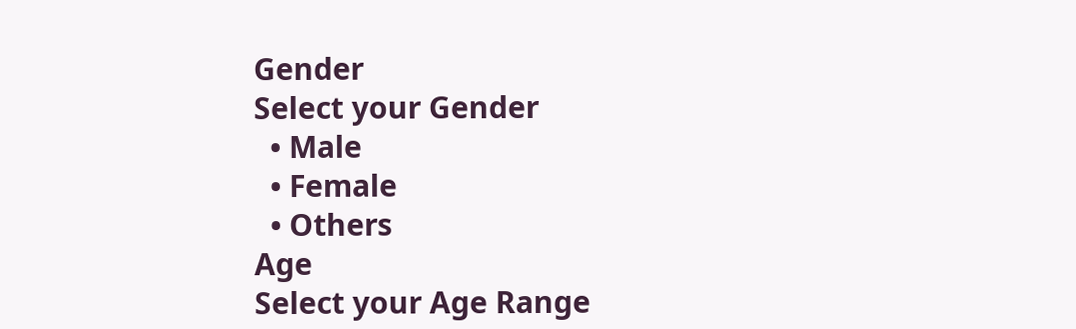Gender
Select your Gender
  • Male
  • Female
  • Others
Age
Select your Age Range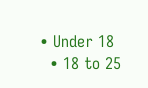• Under 18
  • 18 to 25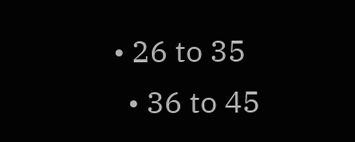• 26 to 35
  • 36 to 45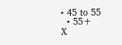• 45 to 55
  • 55+
X